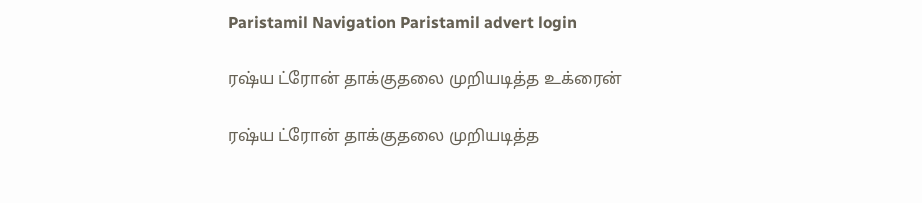Paristamil Navigation Paristamil advert login

ரஷ்ய ட்ரோன் தாக்குதலை முறியடித்த உக்ரைன்

ரஷ்ய ட்ரோன் தாக்குதலை முறியடித்த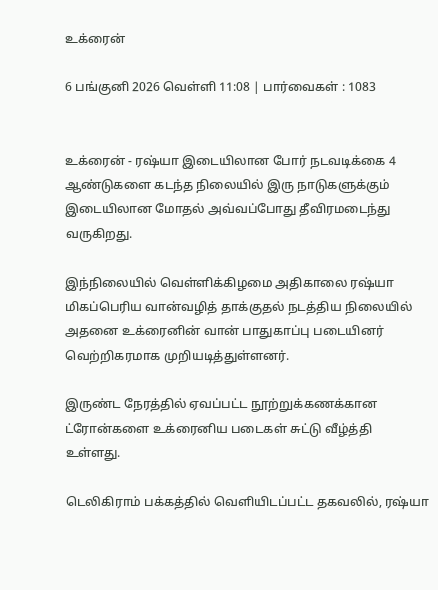உக்ரைன்

6 பங்குனி 2026 வெள்ளி 11:08 | பார்வைகள் : 1083


உக்ரைன் - ரஷ்யா இடையிலான போர் நடவடிக்கை 4 ஆண்டுகளை கடந்த நிலையில் இரு நாடுகளுக்கும் இடையிலான மோதல் அவ்வப்போது தீவிரமடைந்து வருகிறது.

இந்நிலையில் வெள்ளிக்கிழமை அதிகாலை ரஷ்யா மிகப்பெரிய வான்வழித் தாக்குதல் நடத்திய நிலையில் அதனை உக்ரைனின் வான் பாதுகாப்பு படையினர் வெற்றிகரமாக முறியடித்துள்ளனர்.

இருண்ட நேரத்தில் ஏவப்பட்ட நூற்றுக்கணக்கான ட்ரோன்களை உக்ரைனிய படைகள் சுட்டு வீழ்த்தி உள்ளது.

டெலிகிராம் பக்கத்தில் வெளியிடப்பட்ட தகவலில், ரஷ்யா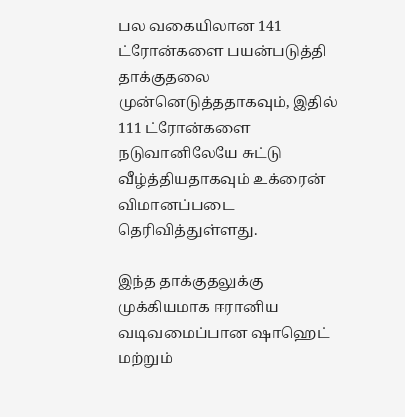பல வகையிலான 141 ட்ரோன்களை பயன்படுத்தி தாக்குதலை முன்னெடுத்ததாகவும், இதில் 111 ட்ரோன்களை நடுவானிலேயே சுட்டு வீழ்த்தியதாகவும் உக்ரைன் விமானப்படை தெரிவித்துள்ளது.

இந்த தாக்குதலுக்கு முக்கியமாக ஈரானிய வடிவமைப்பான ஷாஹெட் மற்றும்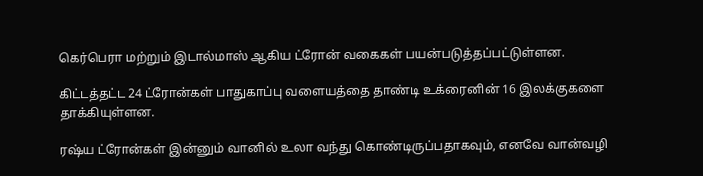கெர்பெரா மற்றும் இடால்மாஸ் ஆகிய ட்ரோன் வகைகள் பயன்படுத்தப்பட்டுள்ளன.

கிட்டத்தட்ட 24 ட்ரோன்கள் பாதுகாப்பு வளையத்தை தாண்டி உக்ரைனின் 16 இலக்குகளை தாக்கியுள்ளன.

ரஷ்ய ட்ரோன்கள் இன்னும் வானில் உலா வந்து கொண்டிருப்பதாகவும், எனவே வான்வழி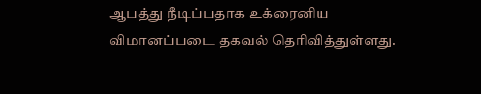ஆபத்து நீடிப்பதாக உக்ரைனிய விமானப்படை தகவல் தெரிவித்துள்ளது.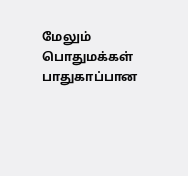மேலும் பொதுமக்கள் பாதுகாப்பான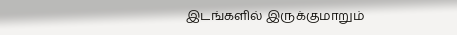இடங்களில் இருக்குமாறும்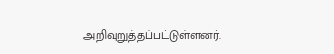அறிவுறுத்தப்பட்டுள்ளனர்.